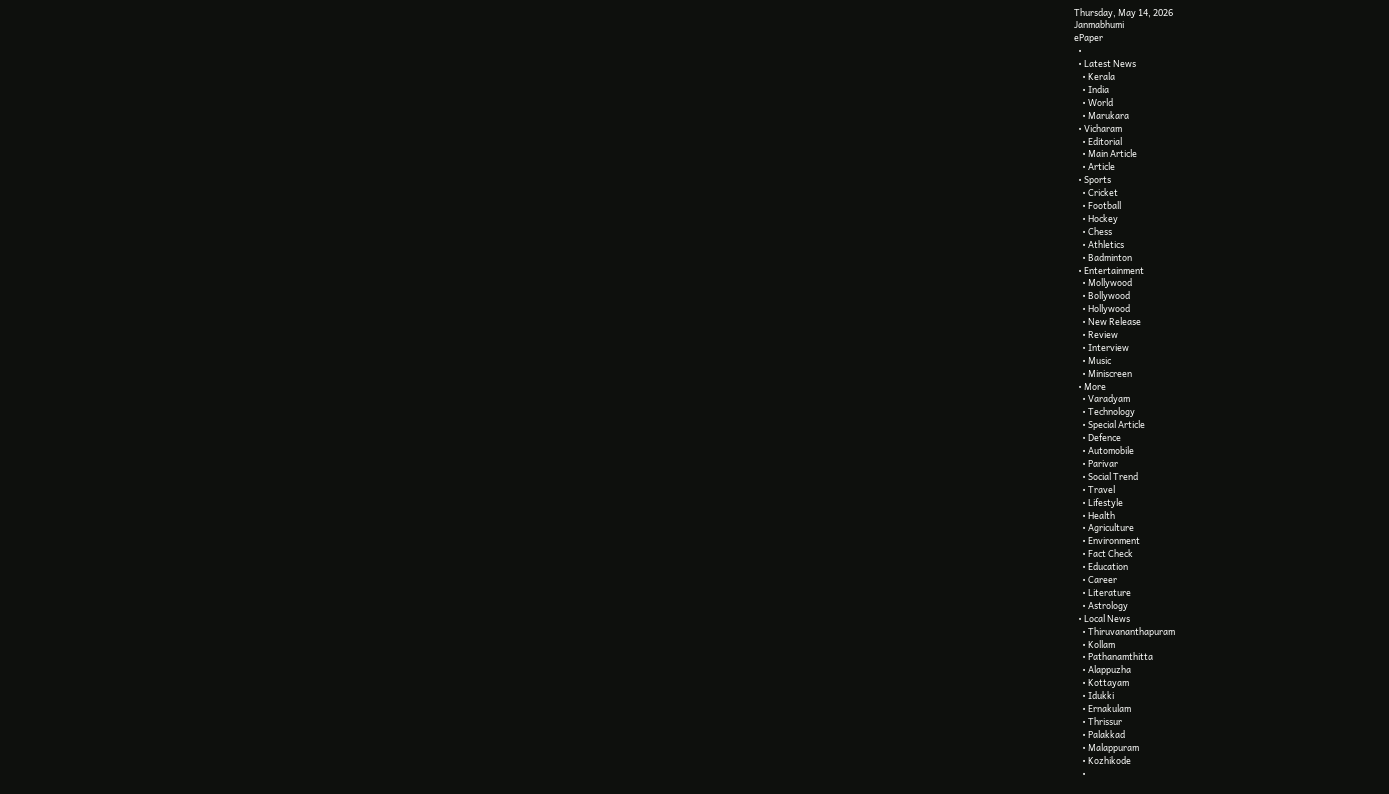Thursday, May 14, 2026
Janmabhumi
ePaper
  •
  • Latest News
    • Kerala
    • India
    • World
    • Marukara
  • Vicharam
    • Editorial
    • Main Article
    • Article
  • Sports
    • Cricket
    • Football
    • Hockey
    • Chess
    • Athletics
    • Badminton
  • Entertainment
    • Mollywood
    • Bollywood
    • Hollywood
    • New Release
    • Review
    • Interview
    • Music
    • Miniscreen
  • More
    • Varadyam
    • Technology
    • Special Article
    • Defence
    • Automobile
    • Parivar
    • Social Trend
    • Travel
    • Lifestyle
    • Health
    • Agriculture
    • Environment
    • Fact Check
    • Education
    • Career
    • Literature
    • Astrology
  • Local News
    • Thiruvananthapuram
    • Kollam
    • Pathanamthitta
    • Alappuzha
    • Kottayam
    • Idukki
    • Ernakulam
    • Thrissur
    • Palakkad
    • Malappuram
    • Kozhikode
    •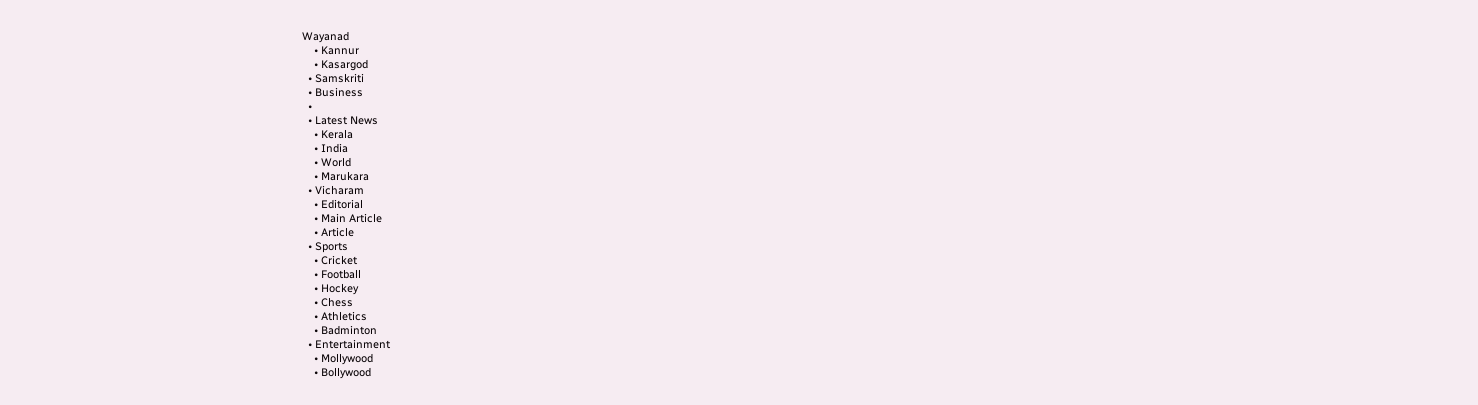Wayanad
    • Kannur
    • Kasargod
  • Samskriti
  • Business
  •
  • Latest News
    • Kerala
    • India
    • World
    • Marukara
  • Vicharam
    • Editorial
    • Main Article
    • Article
  • Sports
    • Cricket
    • Football
    • Hockey
    • Chess
    • Athletics
    • Badminton
  • Entertainment
    • Mollywood
    • Bollywood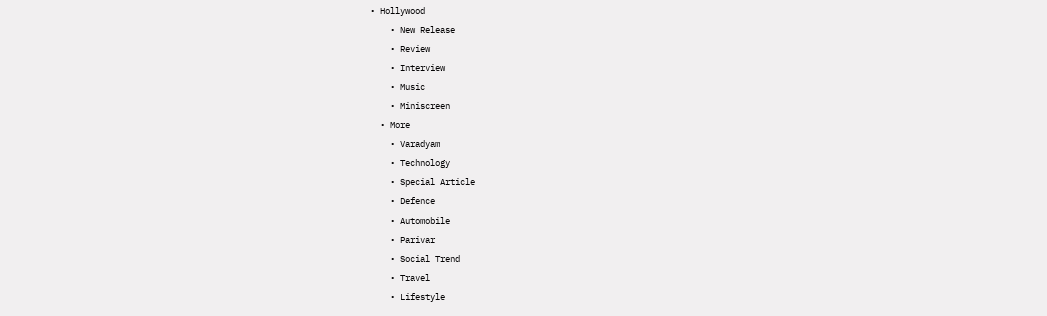• Hollywood
    • New Release
    • Review
    • Interview
    • Music
    • Miniscreen
  • More
    • Varadyam
    • Technology
    • Special Article
    • Defence
    • Automobile
    • Parivar
    • Social Trend
    • Travel
    • Lifestyle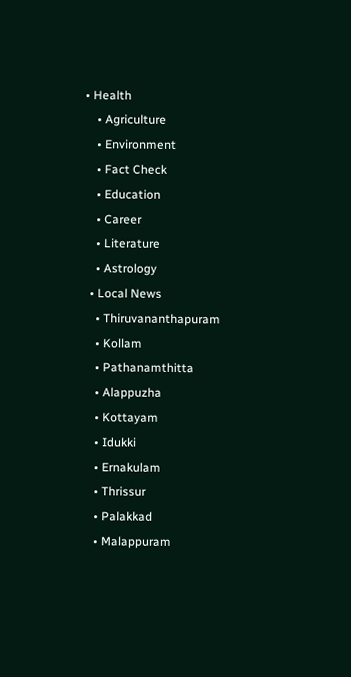• Health
    • Agriculture
    • Environment
    • Fact Check
    • Education
    • Career
    • Literature
    • Astrology
  • Local News
    • Thiruvananthapuram
    • Kollam
    • Pathanamthitta
    • Alappuzha
    • Kottayam
    • Idukki
    • Ernakulam
    • Thrissur
    • Palakkad
    • Malappuram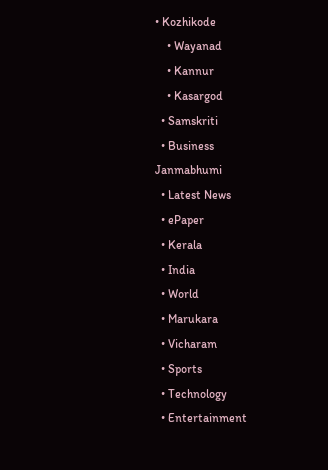• Kozhikode
    • Wayanad
    • Kannur
    • Kasargod
  • Samskriti
  • Business
Janmabhumi
  • Latest News
  • ePaper
  • Kerala
  • India
  • World
  • Marukara
  • Vicharam
  • Sports
  • Technology
  • Entertainment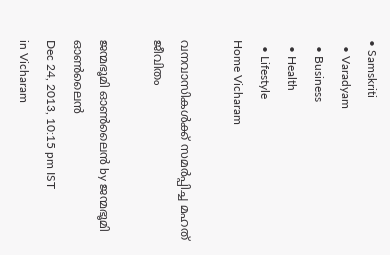• Samskriti
  • Varadyam
  • Business
  • Health
  • Lifestyle
Home Vicharam

വനവാസികള്‍ക്ക്‌ സമര്‍പ്പിച്ച മഹത്‌ ജീവിതം

ജന്മഭൂമി ഓണ്‍ലൈന്‍ by ജന്മഭൂമി ഓണ്‍ലൈന്‍
Dec 24, 2013, 10:15 pm IST
in Vicharam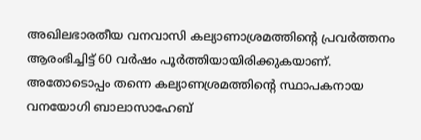അഖിലഭാരതീയ വനവാസി കല്യാണാശ്രമത്തിന്റെ പ്രവര്‍ത്തനം ആരംഭിച്ചിട്ട്‌ 60 വര്‍ഷം പൂര്‍ത്തിയായിരിക്കുകയാണ്‌. അതോടൊപ്പം തന്നെ കല്യാണശ്രമത്തിന്റെ സ്ഥാപകനായ വനയോഗി ബാലാസാഹേബ്‌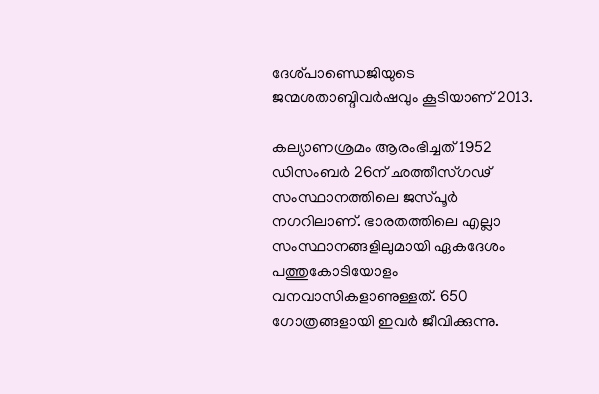ദേശ്പാണ്ഡെജിയുടെ ജന്മശതാബ്ദിവര്‍ഷവും കൂടിയാണ്‌ 2013.

കല്യാണശ്രമം ആരംഭിച്ചത്‌ 1952 ഡിസംബര്‍ 26ന്‌ ഛത്തീസ്ഗഢ്‌ സംസ്ഥാനത്തിലെ ജസ്പൂര്‍ നഗറിലാണ്‌. ഭാരതത്തിലെ എല്ലാ സംസ്ഥാനങ്ങളിലുമായി ഏകദേശം പത്തുകോടിയോളം വനവാസികളാണുള്ളത്‌. 650 ഗോത്രങ്ങളായി ഇവര്‍ ജീവിക്കുന്നു.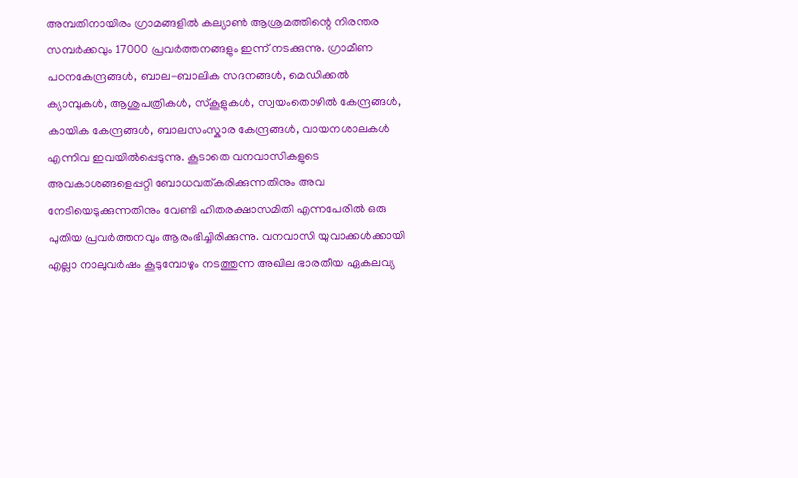അമ്പതിനായിരം ഗ്രാമങ്ങളില്‍ കല്യാണ്‍ ആശ്രമത്തിന്റെ നിരന്തര സമ്പര്‍ക്കവും 17000 പ്രവര്‍ത്തനങ്ങളും ഇന്ന്‌ നടക്കുന്നു. ഗ്രാമീണ പഠനകേന്ദ്രങ്ങള്‍, ബാല-ബാലിക സദനങ്ങള്‍, മെഡിക്കല്‍ ക്യാമ്പുകള്‍, ആശുപത്രികള്‍, സ്കൂളുകള്‍, സ്വയംതൊഴില്‍ കേന്ദ്രങ്ങള്‍, കായിക കേന്ദ്രങ്ങള്‍, ബാലസംസ്കാര കേന്ദ്രങ്ങള്‍, വായനശാലകള്‍ എന്നിവ ഇവയില്‍പ്പെടുന്നു. കൂടാതെ വനവാസികളുടെ അവകാശങ്ങളെപ്പറ്റി ബോധവത്കരിക്കുന്നതിനും അവ നേടിയെടുക്കുന്നതിനും വേണ്ടി ഹിതരക്ഷാസമിതി എന്നപേരില്‍ ഒരു പുതിയ പ്രവര്‍ത്തനവും ആരംഭിച്ചിരിക്കുന്നു. വനവാസി യുവാക്കള്‍ക്കായി എല്ലാ നാലുവര്‍ഷം കൂടുമ്പോഴും നടത്തുന്ന അഖില ഭാരതീയ ഏകലവ്യ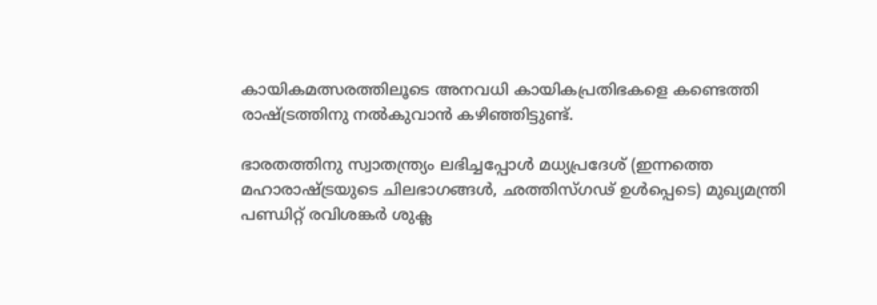കായികമത്സരത്തിലൂടെ അനവധി കായികപ്രതിഭകളെ കണ്ടെത്തി രാഷ്‌ട്രത്തിനു നല്‍കുവാന്‍ കഴിഞ്ഞിട്ടുണ്ട്‌.

ഭാരതത്തിനു സ്വാതന്ത്ര്യം ലഭിച്ചപ്പോള്‍ മധ്യപ്രദേശ്‌ (ഇന്നത്തെ മഹാരാഷ്‌ട്രയുടെ ചിലഭാഗങ്ങള്‍, ഛത്തിസ്ഗഢ്‌ ഉള്‍പ്പെടെ) മുഖ്യമന്ത്രി പണ്ഡിറ്റ്‌ രവിശങ്കര്‍ ശുക്ല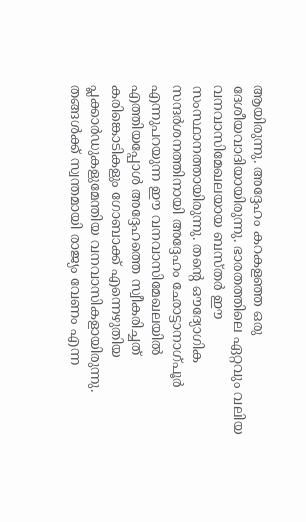ആയിരുന്നു. അദ്ദേഹം കറകളഞ്ഞ ഒരു ദേശീയവാദിയായിരുന്നു. ഭാരതത്തിലെ ഏറ്റവും വലിയ വനവാസിമേഖലയായ ബസ്തര്‍ ഈ സംസ്ഥാനത്തായിരുന്നു. തന്റെ ഔദ്യോഗിക സന്ദര്‍ശനത്തിനായി അദ്ദേഹം ഛോട്ടാനാഗ്പൂര്‍ എന്നുപറയുന്ന ഈ വനവാസിമേഖലയില്‍ എത്തിയപ്പോള്‍ അദ്ദേഹത്തെ സ്വീകരിച്ചത്‌ കരിങ്കൊടികളും ഗോബാക്ക്‌ എന്നെഴുതിയ പ്ലക്കാര്‍ഡുകളുമേന്തിയ വനവാസികളായിരുന്നു. തങ്ങള്‍ക്ക്‌ സ്വന്തമായി രാജ്യം വേണം എന്ന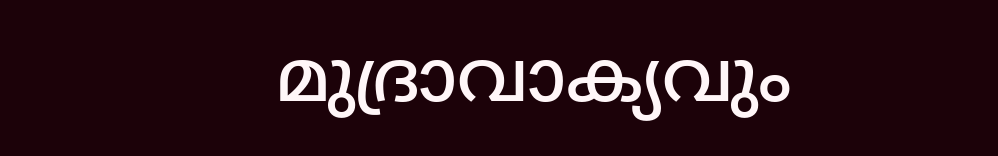മുദ്രാവാക്യവും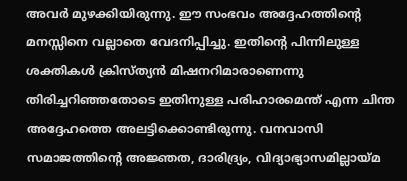അവര്‍ മുഴക്കിയിരുന്നു. ഈ സംഭവം അദ്ദേഹത്തിന്റെ മനസ്സിനെ വല്ലാതെ വേദനിപ്പിച്ചു. ഇതിന്റെ പിന്നിലുള്ള ശക്തികള്‍ ക്രിസ്ത്യന്‍ മിഷനറിമാരാണെന്നു തിരിച്ചറിഞ്ഞതോടെ ഇതിനുള്ള പരിഹാരമെന്ത്‌ എന്ന ചിന്ത അദ്ദേഹത്തെ അലട്ടിക്കൊണ്ടിരുന്നു. വനവാസി സമാജത്തിന്റെ അജ്ഞത, ദാരിദ്ര്യം, വിദ്യാഭ്യാസമില്ലായ്‌മ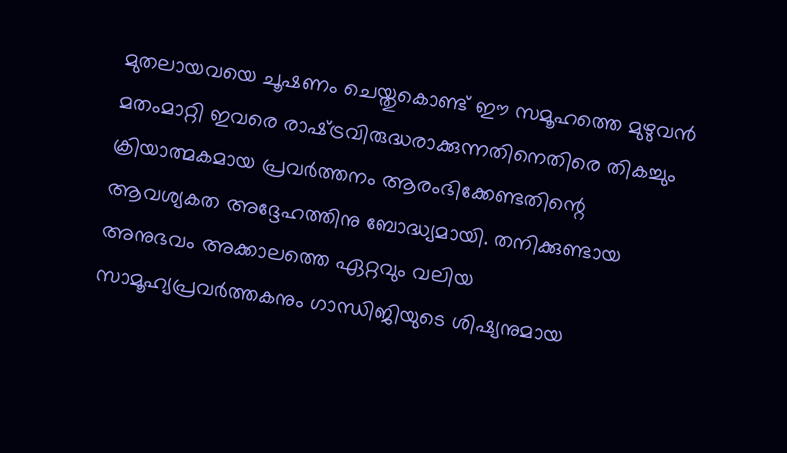മുതലായവയെ ചൂഷണം ചെയ്തുകൊണ്ട്‌ ഈ സമൂഹത്തെ മുഴുവന്‍ മതംമാറ്റി ഇവരെ രാഷ്‌ട്രവിരുദ്ധരാക്കുന്നതിനെതിരെ തികച്ചും ക്രിയാത്മകമായ പ്രവര്‍ത്തനം ആരംഭിക്കേണ്ടതിന്റെ ആവശ്യകത അദ്ദേഹത്തിനു ബോദ്ധ്യമായി. തനിക്കുണ്ടായ അനുഭവം അക്കാലത്തെ ഏറ്റവും വലിയ സാമൂഹ്യപ്രവര്‍ത്തകനും ഗാന്ധിജിയുടെ ശിഷ്യനുമായ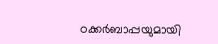ഠക്കര്‍ബാപ്പയുമായി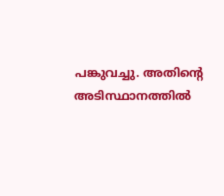പങ്കുവച്ചു. അതിന്റെ അടിസ്ഥാനത്തില്‍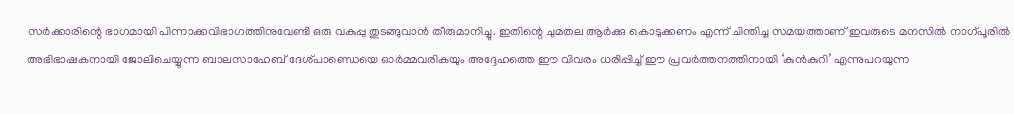സര്‍ക്കാരിന്റെ ഭാഗമായി പിന്നാക്കവിഭാഗത്തിനുവേണ്ടി ഒരു വകുപ്പു തുടങ്ങുവാന്‍ തീരുമാനിച്ചു. ഇതിന്റെ ചുമതല ആര്‍ക്കു കൊടുക്കണം എന്ന്‌ ചിന്തിച്ച സമയത്താണ്‌ ഇവരുടെ മനസില്‍ നാഗ്പൂരില്‍ അഭിഭാഷകനായി ജോലിചെയ്യുന്ന ബാലസാഹേബ്‌ ദേശ്പാണ്ഡെയെ ഓര്‍മ്മവരികയും അദ്ദേഹത്തെ ഈ വിവരം ധരിപ്പിച്ച്‌ ഈ പ്രവര്‍ത്തനത്തിനായി ‘കുന്‍കുറി’ എന്നുപറയുന്ന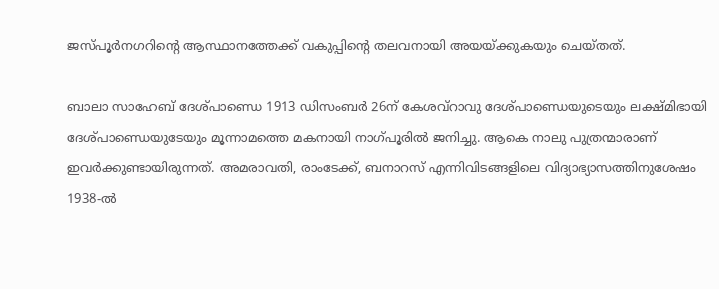ജസ്പൂര്‍നഗറിന്റെ ആസ്ഥാനത്തേക്ക്‌ വകുപ്പിന്റെ തലവനായി അയയ്‌ക്കുകയും ചെയ്തത്‌.

ബാലാ സാഹേബ്‌ ദേശ്പാണ്ഡെ 1913 ഡിസംബര്‍ 26ന്‌ കേശവ്‌റാവു ദേശ്പാണ്ഡെയുടെയും ലക്ഷ്മിഭായി ദേശ്പാണ്ഡെയുടേയും മൂന്നാമത്തെ മകനായി നാഗ്പൂരില്‍ ജനിച്ചു. ആകെ നാലു പുത്രന്മാരാണ്‌ ഇവര്‍ക്കുണ്ടായിരുന്നത്‌. അമരാവതി, രാംടേക്ക്‌, ബനാറസ്‌ എന്നിവിടങ്ങളിലെ വിദ്യാഭ്യാസത്തിനുശേഷം 1938-ല്‍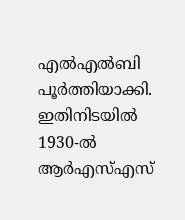എല്‍എല്‍ബി പൂര്‍ത്തിയാക്കി. ഇതിനിടയില്‍ 1930-ല്‍ ആര്‍എസ്‌എസ്‌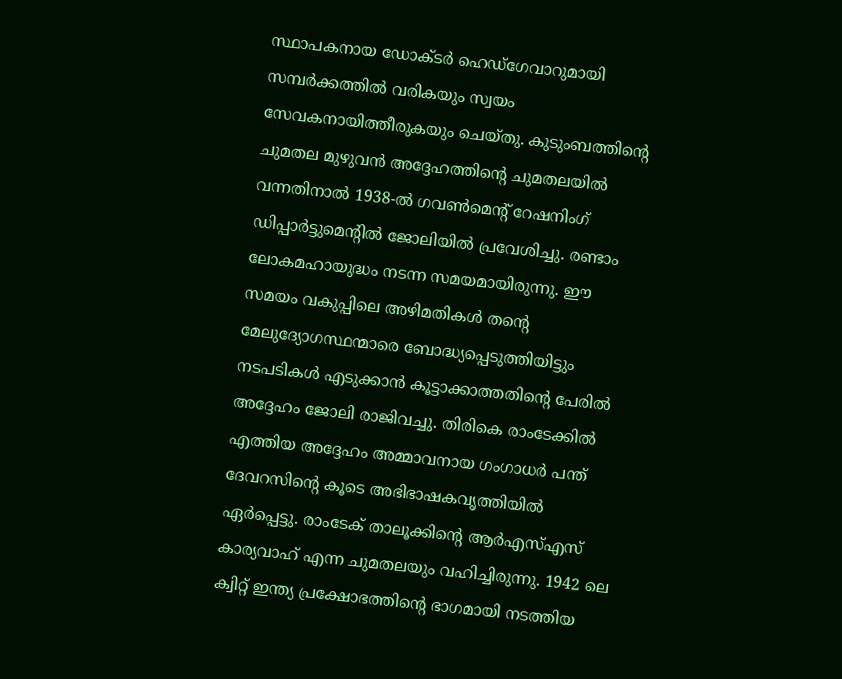സ്ഥാപകനായ ഡോക്ടര്‍ ഹെഡ്ഗേവാറുമായി സമ്പര്‍ക്കത്തില്‍ വരികയും സ്വയം സേവകനായിത്തീരുകയും ചെയ്തു. കുടുംബത്തിന്റെ ചുമതല മുഴുവന്‍ അദ്ദേഹത്തിന്റെ ചുമതലയില്‍ വന്നതിനാല്‍ 1938-ല്‍ ഗവണ്‍മെന്റ്‌ റേഷനിംഗ്‌ ഡിപ്പാര്‍ട്ടുമെന്റില്‍ ജോലിയില്‍ പ്രവേശിച്ചു. രണ്ടാം ലോകമഹായുദ്ധം നടന്ന സമയമായിരുന്നു. ഈ സമയം വകുപ്പിലെ അഴിമതികള്‍ തന്റെ മേലുദ്യോഗസ്ഥന്മാരെ ബോദ്ധ്യപ്പെടുത്തിയിട്ടും നടപടികള്‍ എടുക്കാന്‍ കൂട്ടാക്കാത്തതിന്റെ പേരില്‍ അദ്ദേഹം ജോലി രാജിവച്ചു. തിരികെ രാംടേക്കില്‍ എത്തിയ അദ്ദേഹം അമ്മാവനായ ഗംഗാധര്‍ പന്ത്‌ ദേവറസിന്റെ കൂടെ അഭിഭാഷകവൃത്തിയില്‍ ഏര്‍പ്പെട്ടു. രാംടേക്‌ താലൂക്കിന്റെ ആര്‍എസ്‌എസ്‌ കാര്യവാഹ്‌ എന്ന ചുമതലയും വഹിച്ചിരുന്നു. 1942 ലെ ക്വിറ്റ്‌ ഇന്ത്യ പ്രക്ഷോഭത്തിന്റെ ഭാഗമായി നടത്തിയ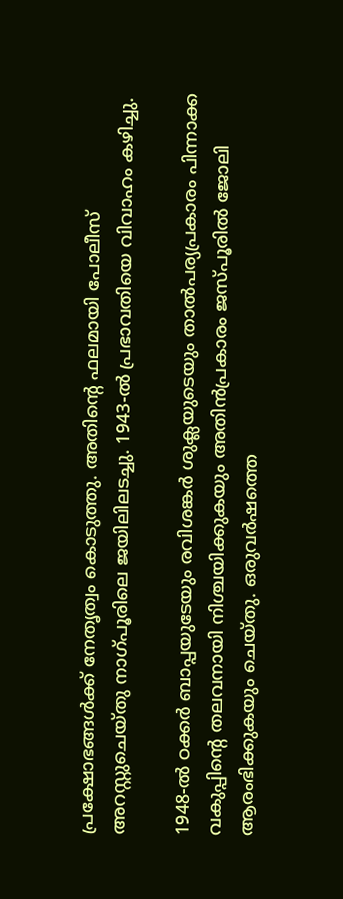പ്രക്ഷോഭങ്ങള്‍ക്ക്‌ നേതൃത്വം കൊടുത്തു. അതിന്റെ ഫലമായി പോലീസ്‌ അറസ്റ്റുചെയ്തു നാഗ്പൂരിലെ ജയിലിലടച്ചു. 1943-ല്‍ പ്രഭാവതിയെ വിവാഹം കഴിച്ചു.

1948-ല്‍ ഠക്കര്‍ ബാപ്പയുടേയും രവിശങ്കര്‍ ശുക്ലയുടെയും താല്‍പര്യപ്രകാരം പിന്നാക്ക വകുപ്പിന്റെ തലവനായി നിശ്ചയിക്കുകയും അതിന്‍പ്രകാരം ജസ്പൂരില്‍ ജോലി ആരംഭിക്കുകയും ചെയ്തു. ഒരുവര്‍ഷത്തെ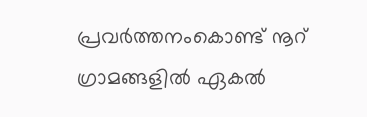പ്രവര്‍ത്തനംകൊണ്ട്‌ നൂറ്‌ ഗ്രാമങ്ങളില്‍ ഏകല്‍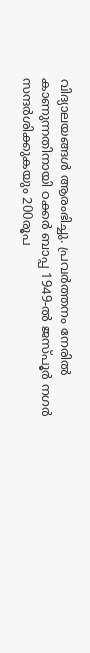വിദ്യാലയങ്ങള്‍ ആരംഭിച്ചു. പ്രവര്‍ത്തനം നേരില്‍ കാണുന്നതിനായി ഠക്കര്‍ ബാപ്പ 1949-ല്‍ ജസ്പൂര്‍ നഗര്‍ സന്ദര്‍ശിക്കുകയും 200രൂപ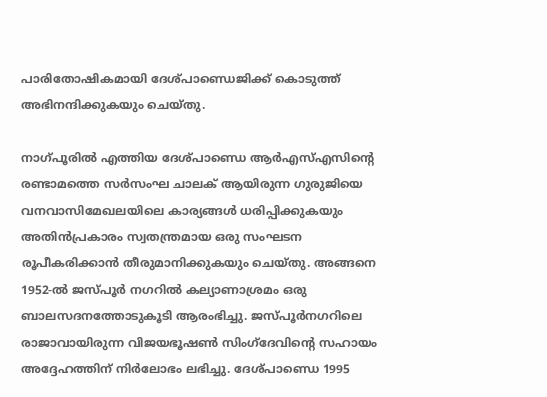പാരിതോഷികമായി ദേശ്പാണ്ഡെജിക്ക്‌ കൊടുത്ത്‌ അഭിനന്ദിക്കുകയും ചെയ്തു.

നാഗ്പൂരില്‍ എത്തിയ ദേശ്പാണ്ഡെ ആര്‍എസ്‌എസിന്റെ രണ്ടാമത്തെ സര്‍സംഘ ചാലക്‌ ആയിരുന്ന ഗുരുജിയെ വനവാസിമേഖലയിലെ കാര്യങ്ങള്‍ ധരിപ്പിക്കുകയും അതിന്‍പ്രകാരം സ്വതന്ത്രമായ ഒരു സംഘടന രൂപീകരിക്കാന്‍ തീരുമാനിക്കുകയും ചെയ്തു. അങ്ങനെ 1952-ല്‍ ജസ്പൂര്‍ നഗറില്‍ കല്യാണാശ്രമം ഒരു ബാലസദനത്തോടുകൂടി ആരംഭിച്ചു. ജസ്പൂര്‍നഗറിലെ രാജാവായിരുന്ന വിജയഭൂഷണ്‍ സിംഗ്ദേവിന്റെ സഹായം അദ്ദേഹത്തിന്‌ നിര്‍ലോഭം ലഭിച്ചു. ദേശ്പാണ്ഡെ 1995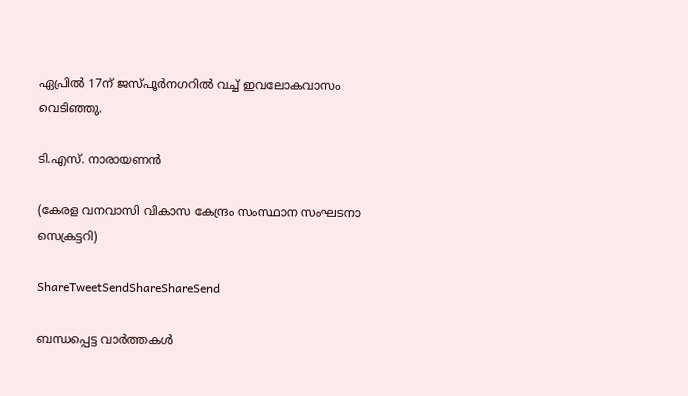ഏപ്രില്‍ 17ന്‌ ജസ്പൂര്‍നഗറില്‍ വച്ച്‌ ഇവലോകവാസം വെടിഞ്ഞു.

ടി.എസ്‌. നാരായണന്‍

(കേരള വനവാസി വികാസ കേന്ദ്രം സംസ്ഥാന സംഘടനാ സെക്രട്ടറി)

ShareTweetSendShareShareSend

ബന്ധപ്പെട്ട വാര്‍ത്തകള്‍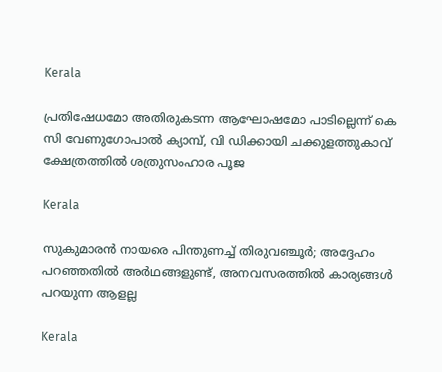Kerala

പ്രതിഷേധമോ അതിരുകടന്ന ആഘോഷമോ പാടില്ലെന്ന് കെ സി വേണുഗോപാല്‍ ക്യാമ്പ്, വി ഡിക്കായി ചക്കുളത്തുകാവ് ക്ഷേത്രത്തില്‍ ശത്രുസംഹാര പൂജ

Kerala

സുകുമാരൻ നായരെ പിന്തുണച്ച് തിരുവഞ്ചൂർ; അദ്ദേഹം പറഞ്ഞതിൽ അർഥങ്ങളുണ്ട്, അനവസരത്തിൽ കാര്യങ്ങൾ പറയുന്ന ആളല്ല

Kerala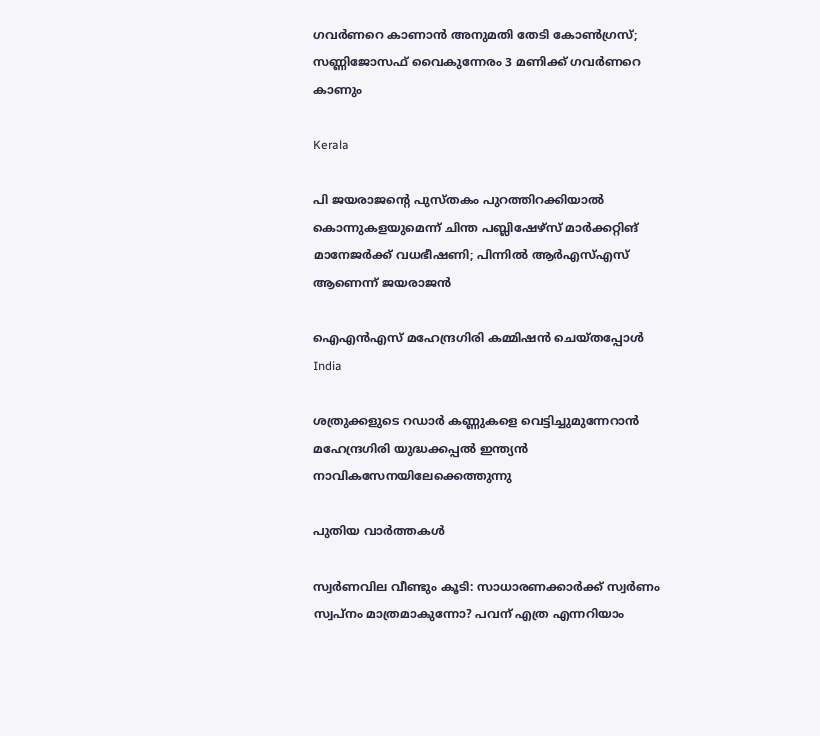ഗവർണറെ കാണാൻ അനുമതി തേടി കോൺഗ്രസ്; സണ്ണിജോസഫ് വൈകുന്നേരം 3 മണിക്ക് ഗവർണറെ കാണും

Kerala

പി ജയരാജന്റെ പുസ്തകം പുറത്തിറക്കിയാല്‍ കൊന്നുകളയുമെന്ന് ചിന്ത പബ്ലിഷേഴ്‌സ് മാര്‍ക്കറ്റിങ് മാനേജര്‍ക്ക് വധഭീഷണി; പിന്നിൽ ആർഎസ്എസ് ആണെന്ന് ജയരാജൻ

ഐഎന്‍എസ് മഹേന്ദ്രഗിരി കമ്മിഷന്‍ ചെയ്തപ്പോള്‍
India

ശത്രുക്കളുടെ റഡാർ കണ്ണുകളെ വെട്ടിച്ചുമുന്നേറാൻ മഹേന്ദ്രഗിരി യുദ്ധക്കപ്പൽ ഇന്ത്യൻ നാവികസേനയിലേക്കെത്തുന്നു

പുതിയ വാര്‍ത്തകള്‍

സ്വർണവില വീണ്ടും കൂടി: സാധാരണക്കാർക്ക് സ്വർണം സ്വപ്നം മാത്രമാകുന്നോ? പവന് എത്ര എന്നറിയാം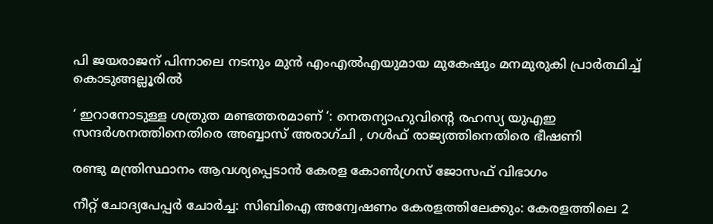പി ജയരാജന് പിന്നാലെ നടനും മുൻ എംഎൽഎയുമായ മുകേഷും മനമുരുകി പ്രാർത്ഥിച്ച് കൊടുങ്ങല്ലൂരിൽ

‘ ഇറാനോടുള്ള ശത്രുത മണ്ടത്തരമാണ് ‘: നെതന്യാഹുവിന്റെ രഹസ്യ യുഎഇ സന്ദർശനത്തിനെതിരെ അബ്ബാസ് അരാഗ്ചി , ഗൾഫ് രാജ്യത്തിനെതിരെ ഭീഷണി

രണ്ടു മന്ത്രിസ്ഥാനം ആവശ്യപ്പെടാൻ കേരള കോൺഗ്രസ് ജോസഫ് വിഭാഗം

നീറ്റ് ചോദ്യപേപ്പർ ചോർച്ച: സിബിഐ അന്വേഷണം കേരളത്തിലേക്കും: കേരളത്തിലെ 2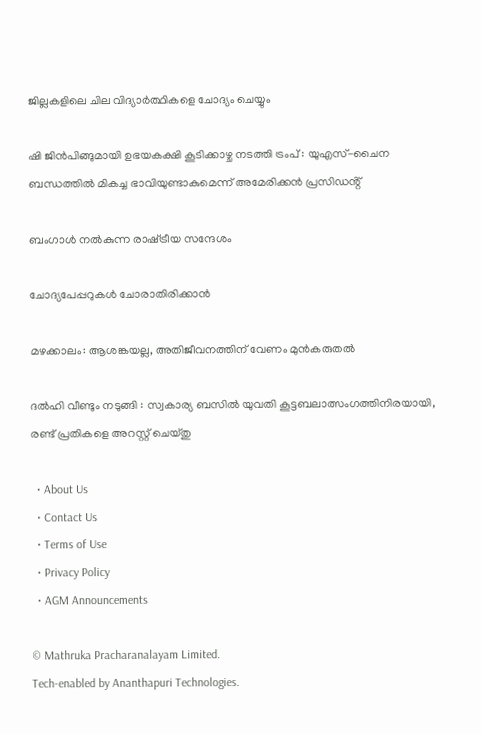ജില്ലകളിലെ ചില വിദ്യാർത്ഥികളെ ചോദ്യം ചെയ്യും

ഷി ജിൻപിങ്ങുമായി ഉഭയകക്ഷി കൂടിക്കാഴ്ച നടത്തി ട്രംപ് : യുഎസ്-ചൈന ബന്ധത്തിൽ മികച്ച ഭാവിയുണ്ടാകുമെന്ന് അമേരിക്കൻ പ്രസിഡൻ്റ്

ബംഗാള്‍ നല്‍കുന്ന രാഷ്‌ട്രീയ സന്ദേശം

ചോദ്യപേപ്പറുകള്‍ ചോരാതിരിക്കാന്‍

മഴക്കാലം: ആശങ്കയല്ല, അതിജീവനത്തിന് വേണം മുന്‍കരുതല്‍

ദൽഹി വീണ്ടും നടുങ്ങി : സ്വകാര്യ ബസിൽ യുവതി കൂട്ടബലാത്സംഗത്തിനിരയായി, രണ്ട് പ്രതികളെ അറസ്റ്റ് ചെയ്തു

  • About Us
  • Contact Us
  • Terms of Use
  • Privacy Policy
  • AGM Announcements

© Mathruka Pracharanalayam Limited.
Tech-enabled by Ananthapuri Technologies.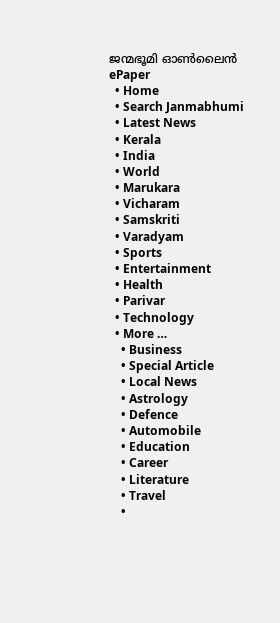ജന്മഭൂമി ഓണ്‍ലൈന്‍
ePaper
  • Home
  • Search Janmabhumi
  • Latest News
  • Kerala
  • India
  • World
  • Marukara
  • Vicharam
  • Samskriti
  • Varadyam
  • Sports
  • Entertainment
  • Health
  • Parivar
  • Technology
  • More …
    • Business
    • Special Article
    • Local News
    • Astrology
    • Defence
    • Automobile
    • Education
    • Career
    • Literature
    • Travel
    •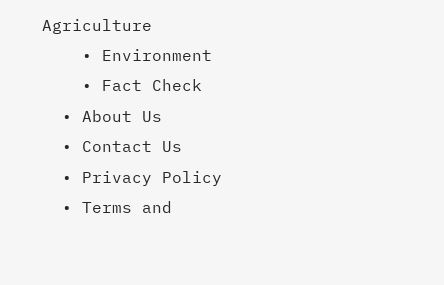Agriculture
    • Environment
    • Fact Check
  • About Us
  • Contact Us
  • Privacy Policy
  • Terms and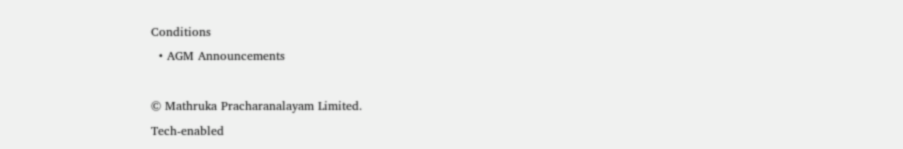Conditions
  • AGM Announcements

© Mathruka Pracharanalayam Limited.
Tech-enabled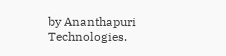by Ananthapuri Technologies.